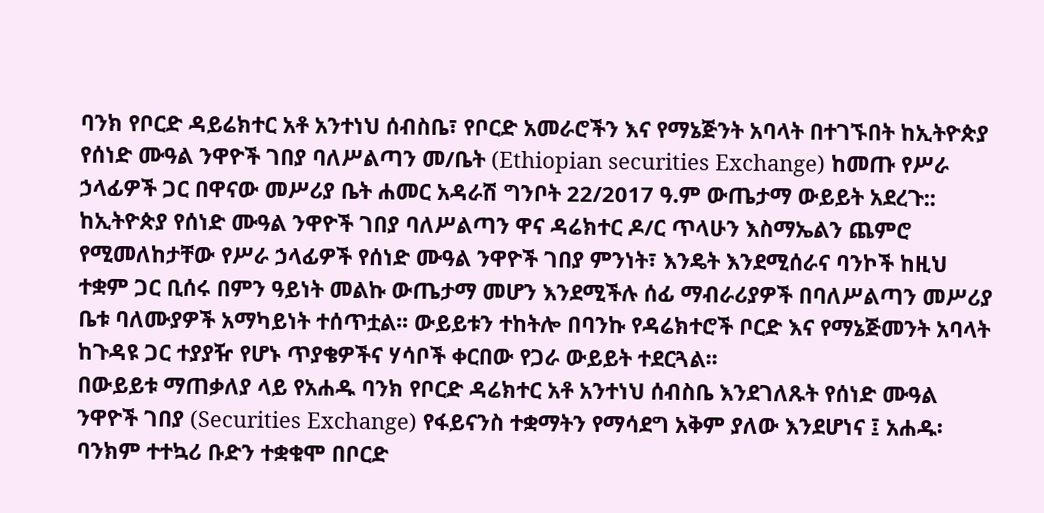ባንክ የቦርድ ዳይሬክተር አቶ አንተነህ ሰብስቤ፣ የቦርድ አመራሮችን እና የማኔጅንት አባላት በተገኙበት ከኢትዮጵያ የሰነድ ሙዓል ንዋዮች ገበያ ባለሥልጣን መ/ቤት (Ethiopian securities Exchange) ከመጡ የሥራ ኃላፊዎች ጋር በዋናው መሥሪያ ቤት ሐመር አዳራሽ ግንቦት 22/2017 ዓ.ም ውጤታማ ውይይት አደረጉ::
ከኢትዮጵያ የሰነድ ሙዓል ንዋዮች ገበያ ባለሥልጣን ዋና ዳሬክተር ዶ/ር ጥላሁን እስማኤልን ጨምሮ የሚመለከታቸው የሥራ ኃላፊዎች የሰነድ ሙዓል ንዋዮች ገበያ ምንነት፣ እንዴት እንደሚሰራና ባንኮች ከዚህ ተቋም ጋር ቢሰሩ በምን ዓይነት መልኩ ውጤታማ መሆን እንደሚችሉ ሰፊ ማብራሪያዎች በባለሥልጣን መሥሪያ ቤቱ ባለሙያዎች አማካይነት ተሰጥቷል፡፡ ውይይቱን ተከትሎ በባንኩ የዳሬክተሮች ቦርድ እና የማኔጅመንት አባላት ከጉዳዩ ጋር ተያያዥ የሆኑ ጥያቄዎችና ሃሳቦች ቀርበው የጋራ ውይይት ተደርጓል፡፡
በውይይቱ ማጠቃለያ ላይ የአሐዱ ባንክ የቦርድ ዳሬክተር አቶ አንተነህ ሰብስቤ እንደገለጹት የሰነድ ሙዓል ንዋዮች ገበያ (Securities Exchange) የፋይናንስ ተቋማትን የማሳደግ አቅም ያለው እንደሆነና ፤ አሐዱ፡ባንክም ተተኳሪ ቡድን ተቋቁሞ በቦርድ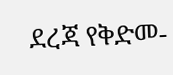ደረጃ የቅድመ-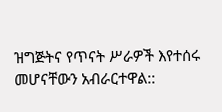ዝግጅትና የጥናት ሥራዎች እየተሰሩ መሆናቸውን አብራርተዋል::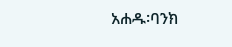አሐዱ፡ባንክ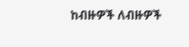ከብዙዎች ለብዙዎች